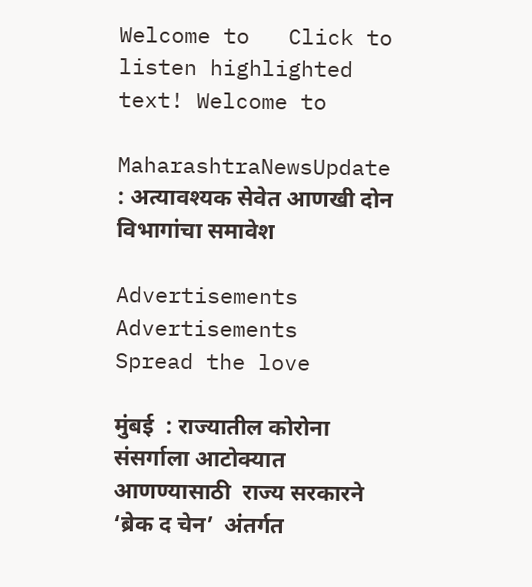Welcome to   Click to listen highlighted text! Welcome to

MaharashtraNewsUpdate : अत्यावश्यक सेवेत आणखी दोन विभागांचा समावेश

Advertisements
Advertisements
Spread the love

मुंबई  : राज्यातील कोरोना संसर्गाला आटोक्यात आणण्यासाठी  राज्य सरकारने ‘ब्रेक द चेन’  अंतर्गत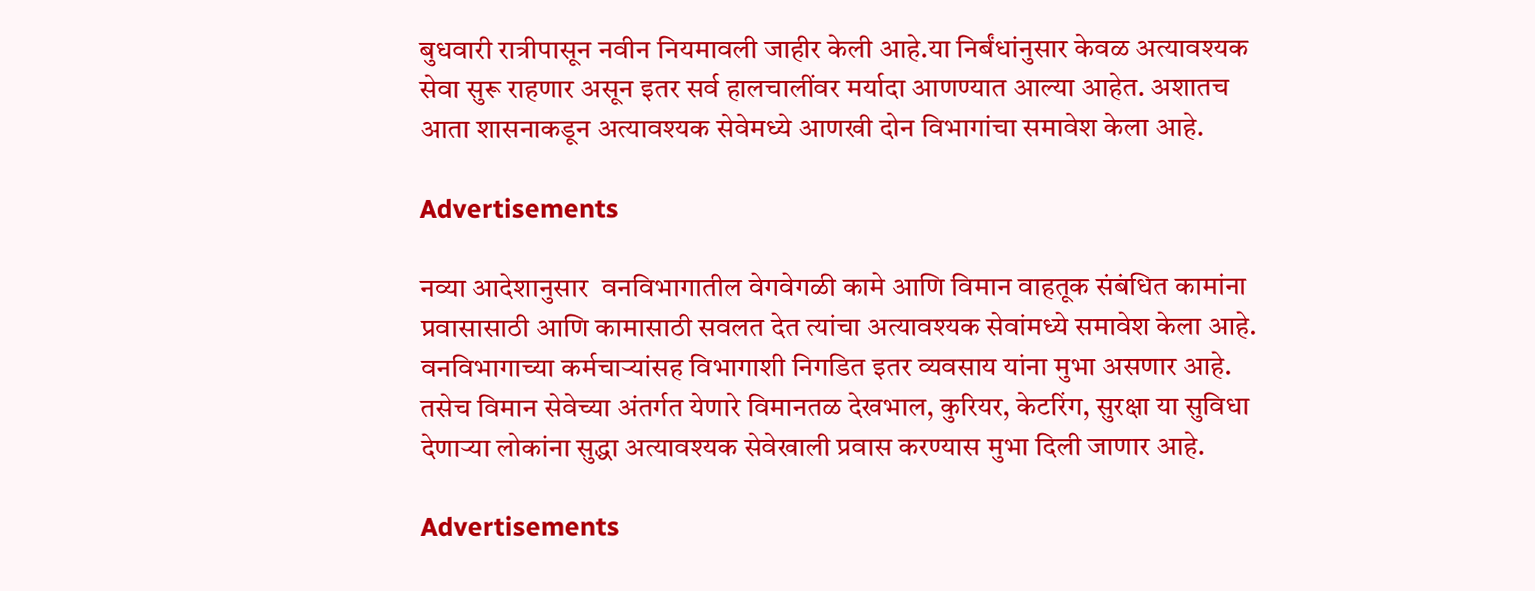बुधवारी रात्रीपासून नवीन नियमावली जाहीर केली आहे.या निर्बंधांनुसार केवळ अत्यावश्यक सेवा सुरू राहणार असून इतर सर्व हालचालींवर मर्यादा आणण्यात आल्या आहेत. अशातच आता शासनाकडून अत्यावश्यक सेवेमध्ये आणखी दोन विभागांचा समावेश केला आहे.

Advertisements

नव्या आदेशानुसार  वनविभागातील वेगवेगळी कामे आणि विमान वाहतूक संबंधित कामांना प्रवासासाठी आणि कामासाठी सवलत देत त्यांचा अत्यावश्यक सेवांमध्ये समावेश केला आहे. वनविभागाच्या कर्मचाऱ्यांसह विभागाशी निगडित इतर व्यवसाय यांना मुभा असणार आहे. तसेच विमान सेवेच्या अंतर्गत येणारे विमानतळ देखभाल, कुरियर, केटरिंग, सुरक्षा या सुविधा देणाऱ्या लोकांना सुद्धा अत्यावश्यक सेवेखाली प्रवास करण्यास मुभा दिली जाणार आहे.

Advertisements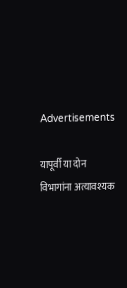Advertisements

यापूर्वी या दोन विभागांना अत्यावश्यक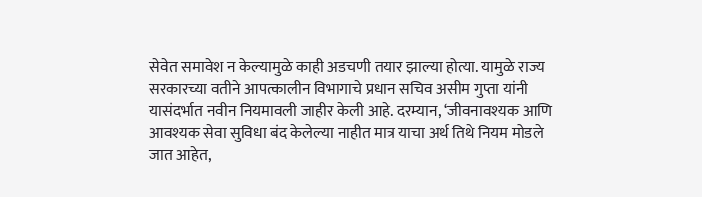सेवेत समावेश न केल्यामुळे काही अडचणी तयार झाल्या होत्या. यामुळे राज्य सरकारच्या वतीने आपत्कालीन विभागाचे प्रधान सचिव असीम गुप्ता यांनी यासंदर्भात नवीन नियमावली जाहीर केली आहे. दरम्यान, ‘जीवनावश्यक आणि आवश्यक सेवा सुविधा बंद केलेल्या नाहीत मात्र याचा अर्थ तिथे नियम मोडले जात आहेत,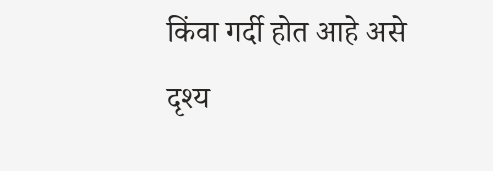किंवा गर्दी होत आहे असे दृश्य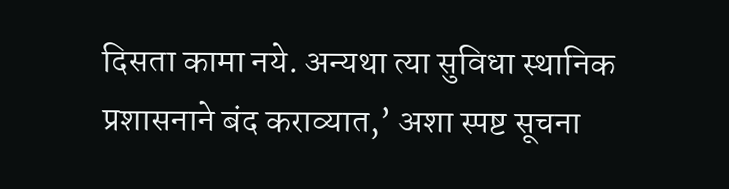दिसता कामा नये. अन्यथा त्या सुविधा स्थानिक प्रशासनाने बंद कराव्यात,’ अशा स्पष्ट सूचना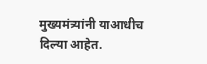मुख्यमंत्र्यांनी याआधीच दिल्या आहेत.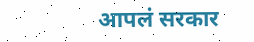आपलं सरकार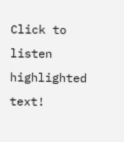Click to listen highlighted text!